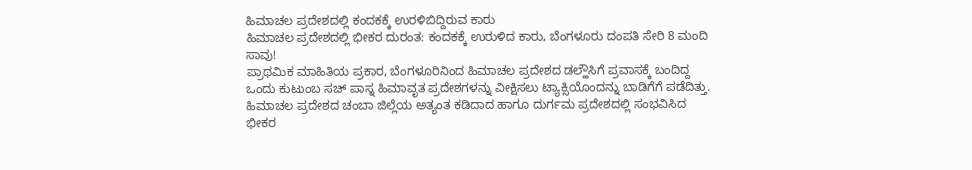ಹಿಮಾಚಲ ಪ್ರದೇಶದಲ್ಲಿ ಕಂದಕಕ್ಕೆ ಉರಳಿಬಿದ್ದಿರುವ ಕಾರು
ಹಿಮಾಚಲ ಪ್ರದೇಶದಲ್ಲಿ ಭೀಕರ ದುರಂತ: ಕಂದಕಕ್ಕೆ ಉರುಳಿದ ಕಾರು, ಬೆಂಗಳೂರು ದಂಪತಿ ಸೇರಿ 8 ಮಂದಿ ಸಾವು!
ಪ್ರಾಥಮಿಕ ಮಾಹಿತಿಯ ಪ್ರಕಾರ, ಬೆಂಗಳೂರಿನಿಂದ ಹಿಮಾಚಲ ಪ್ರದೇಶದ ಡಲ್ಹೌಸಿಗೆ ಪ್ರವಾಸಕ್ಕೆ ಬಂದಿದ್ದ ಒಂದು ಕುಟುಂಬ ಸಚ್ ಪಾಸ್ನ ಹಿಮಾವೃತ ಪ್ರದೇಶಗಳನ್ನು ವೀಕ್ಷಿಸಲು ಟ್ಯಾಕ್ಸಿಯೊಂದನ್ನು ಬಾಡಿಗೆಗೆ ಪಡೆದಿತ್ತು.
ಹಿಮಾಚಲ ಪ್ರದೇಶದ ಚಂಬಾ ಜಿಲ್ಲೆಯ ಅತ್ಯಂತ ಕಡಿದಾದ ಹಾಗೂ ದುರ್ಗಮ ಪ್ರದೇಶದಲ್ಲಿ ಸಂಭವಿಸಿದ ಭೀಕರ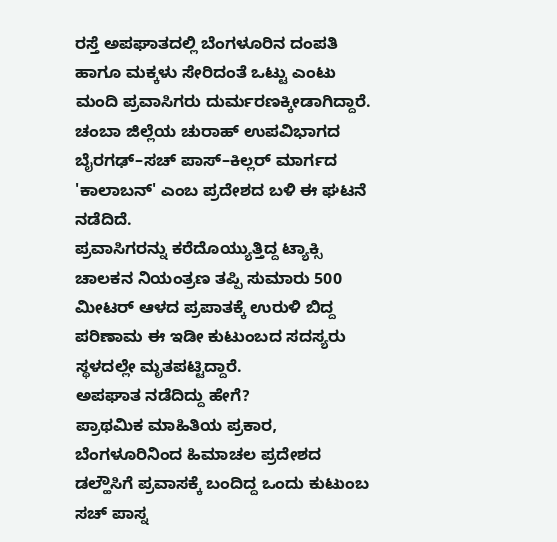ರಸ್ತೆ ಅಪಘಾತದಲ್ಲಿ ಬೆಂಗಳೂರಿನ ದಂಪತಿ ಹಾಗೂ ಮಕ್ಕಳು ಸೇರಿದಂತೆ ಒಟ್ಟು ಎಂಟು ಮಂದಿ ಪ್ರವಾಸಿಗರು ದುರ್ಮರಣಕ್ಕೀಡಾಗಿದ್ದಾರೆ. ಚಂಬಾ ಜಿಲ್ಲೆಯ ಚುರಾಹ್ ಉಪವಿಭಾಗದ ಬೈರಗಢ್–ಸಚ್ ಪಾಸ್–ಕಿಲ್ಲರ್ ಮಾರ್ಗದ 'ಕಾಲಾಬನ್' ಎಂಬ ಪ್ರದೇಶದ ಬಳಿ ಈ ಘಟನೆ ನಡೆದಿದೆ.
ಪ್ರವಾಸಿಗರನ್ನು ಕರೆದೊಯ್ಯುತ್ತಿದ್ದ ಟ್ಯಾಕ್ಸಿ ಚಾಲಕನ ನಿಯಂತ್ರಣ ತಪ್ಪಿ ಸುಮಾರು 500 ಮೀಟರ್ ಆಳದ ಪ್ರಪಾತಕ್ಕೆ ಉರುಳಿ ಬಿದ್ದ ಪರಿಣಾಮ ಈ ಇಡೀ ಕುಟುಂಬದ ಸದಸ್ಯರು ಸ್ಥಳದಲ್ಲೇ ಮೃತಪಟ್ಟಿದ್ದಾರೆ.
ಅಪಘಾತ ನಡೆದಿದ್ದು ಹೇಗೆ?
ಪ್ರಾಥಮಿಕ ಮಾಹಿತಿಯ ಪ್ರಕಾರ, ಬೆಂಗಳೂರಿನಿಂದ ಹಿಮಾಚಲ ಪ್ರದೇಶದ ಡಲ್ಹೌಸಿಗೆ ಪ್ರವಾಸಕ್ಕೆ ಬಂದಿದ್ದ ಒಂದು ಕುಟುಂಬ ಸಚ್ ಪಾಸ್ನ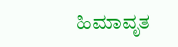ಹಿಮಾವೃತ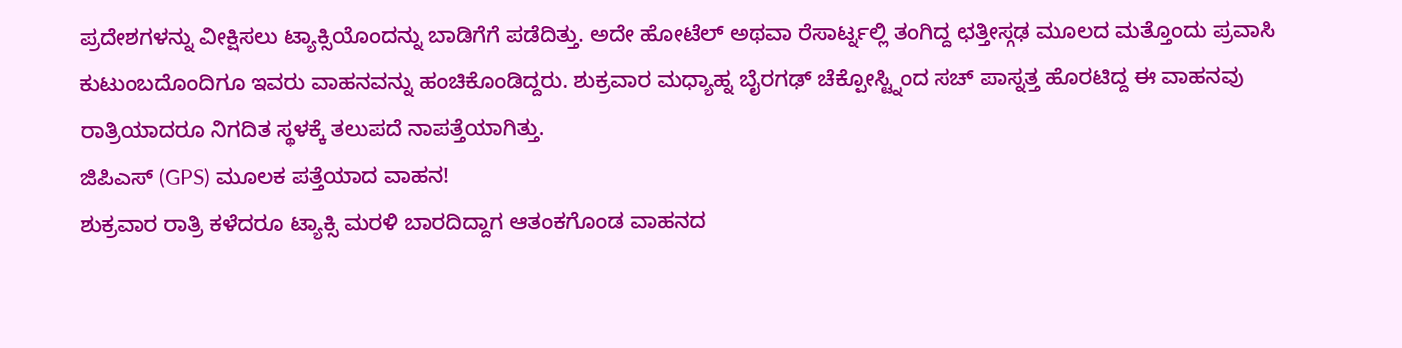ಪ್ರದೇಶಗಳನ್ನು ವೀಕ್ಷಿಸಲು ಟ್ಯಾಕ್ಸಿಯೊಂದನ್ನು ಬಾಡಿಗೆಗೆ ಪಡೆದಿತ್ತು. ಅದೇ ಹೋಟೆಲ್ ಅಥವಾ ರೆಸಾರ್ಟ್ನಲ್ಲಿ ತಂಗಿದ್ದ ಛತ್ತೀಸ್ಗಢ ಮೂಲದ ಮತ್ತೊಂದು ಪ್ರವಾಸಿ ಕುಟುಂಬದೊಂದಿಗೂ ಇವರು ವಾಹನವನ್ನು ಹಂಚಿಕೊಂಡಿದ್ದರು. ಶುಕ್ರವಾರ ಮಧ್ಯಾಹ್ನ ಬೈರಗಢ್ ಚೆಕ್ಪೋಸ್ಟ್ನಿಂದ ಸಚ್ ಪಾಸ್ನತ್ತ ಹೊರಟಿದ್ದ ಈ ವಾಹನವು ರಾತ್ರಿಯಾದರೂ ನಿಗದಿತ ಸ್ಥಳಕ್ಕೆ ತಲುಪದೆ ನಾಪತ್ತೆಯಾಗಿತ್ತು.
ಜಿಪಿಎಸ್ (GPS) ಮೂಲಕ ಪತ್ತೆಯಾದ ವಾಹನ!
ಶುಕ್ರವಾರ ರಾತ್ರಿ ಕಳೆದರೂ ಟ್ಯಾಕ್ಸಿ ಮರಳಿ ಬಾರದಿದ್ದಾಗ ಆತಂಕಗೊಂಡ ವಾಹನದ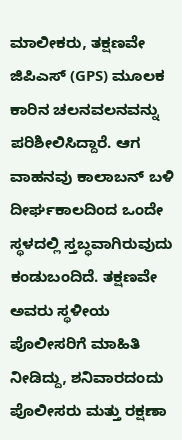ಮಾಲೀಕರು, ತಕ್ಷಣವೇ ಜಿಪಿಎಸ್ (GPS) ಮೂಲಕ ಕಾರಿನ ಚಲನವಲನವನ್ನು ಪರಿಶೀಲಿಸಿದ್ದಾರೆ. ಆಗ ವಾಹನವು ಕಾಲಾಬನ್ ಬಳಿ ದೀರ್ಘಕಾಲದಿಂದ ಒಂದೇ ಸ್ಥಳದಲ್ಲಿ ಸ್ತಬ್ಧವಾಗಿರುವುದು ಕಂಡುಬಂದಿದೆ. ತಕ್ಷಣವೇ ಅವರು ಸ್ಥಳೀಯ ಪೊಲೀಸರಿಗೆ ಮಾಹಿತಿ ನೀಡಿದ್ದು, ಶನಿವಾರದಂದು ಪೊಲೀಸರು ಮತ್ತು ರಕ್ಷಣಾ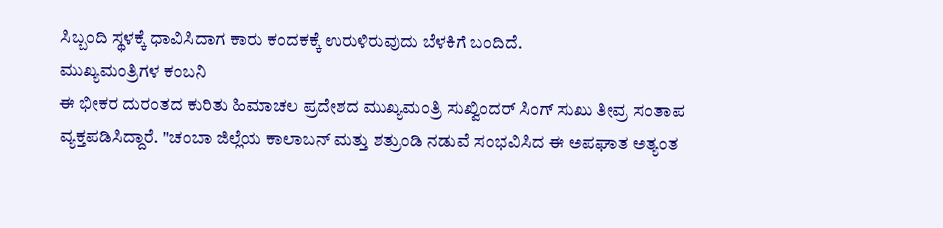ಸಿಬ್ಬಂದಿ ಸ್ಥಳಕ್ಕೆ ಧಾವಿಸಿದಾಗ ಕಾರು ಕಂದಕಕ್ಕೆ ಉರುಳಿರುವುದು ಬೆಳಕಿಗೆ ಬಂದಿದೆ.
ಮುಖ್ಯಮಂತ್ರಿಗಳ ಕಂಬನಿ
ಈ ಭೀಕರ ದುರಂತದ ಕುರಿತು ಹಿಮಾಚಲ ಪ್ರದೇಶದ ಮುಖ್ಯಮಂತ್ರಿ ಸುಖ್ವಿಂದರ್ ಸಿಂಗ್ ಸುಖು ತೀವ್ರ ಸಂತಾಪ ವ್ಯಕ್ತಪಡಿಸಿದ್ದಾರೆ. "ಚಂಬಾ ಜಿಲ್ಲೆಯ ಕಾಲಾಬನ್ ಮತ್ತು ಶತ್ರುಂಡಿ ನಡುವೆ ಸಂಭವಿಸಿದ ಈ ಅಪಘಾತ ಅತ್ಯಂತ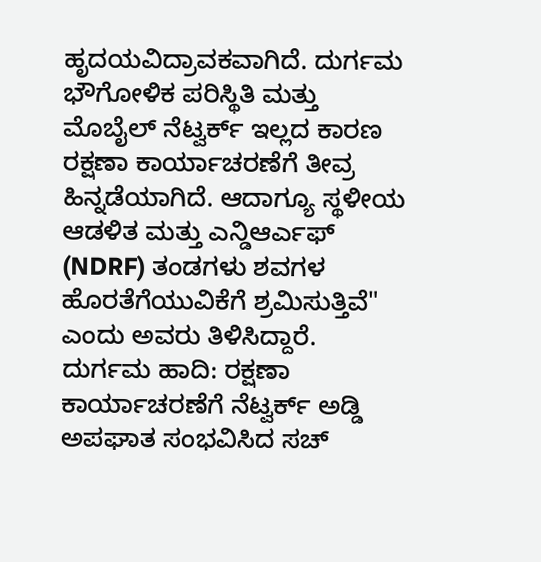ಹೃದಯವಿದ್ರಾವಕವಾಗಿದೆ. ದುರ್ಗಮ ಭೌಗೋಳಿಕ ಪರಿಸ್ಥಿತಿ ಮತ್ತು ಮೊಬೈಲ್ ನೆಟ್ವರ್ಕ್ ಇಲ್ಲದ ಕಾರಣ ರಕ್ಷಣಾ ಕಾರ್ಯಾಚರಣೆಗೆ ತೀವ್ರ ಹಿನ್ನಡೆಯಾಗಿದೆ. ಆದಾಗ್ಯೂ ಸ್ಥಳೀಯ ಆಡಳಿತ ಮತ್ತು ಎನ್ಡಿಆರ್ಎಫ್ (NDRF) ತಂಡಗಳು ಶವಗಳ ಹೊರತೆಗೆಯುವಿಕೆಗೆ ಶ್ರಮಿಸುತ್ತಿವೆ" ಎಂದು ಅವರು ತಿಳಿಸಿದ್ದಾರೆ.
ದುರ್ಗಮ ಹಾದಿ: ರಕ್ಷಣಾ ಕಾರ್ಯಾಚರಣೆಗೆ ನೆಟ್ವರ್ಕ್ ಅಡ್ಡಿ
ಅಪಘಾತ ಸಂಭವಿಸಿದ ಸಚ್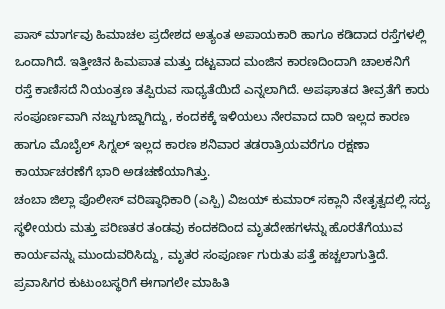ಪಾಸ್ ಮಾರ್ಗವು ಹಿಮಾಚಲ ಪ್ರದೇಶದ ಅತ್ಯಂತ ಅಪಾಯಕಾರಿ ಹಾಗೂ ಕಡಿದಾದ ರಸ್ತೆಗಳಲ್ಲಿ ಒಂದಾಗಿದೆ. ಇತ್ತೀಚಿನ ಹಿಮಪಾತ ಮತ್ತು ದಟ್ಟವಾದ ಮಂಜಿನ ಕಾರಣದಿಂದಾಗಿ ಚಾಲಕನಿಗೆ ರಸ್ತೆ ಕಾಣಿಸದೆ ನಿಯಂತ್ರಣ ತಪ್ಪಿರುವ ಸಾಧ್ಯತೆಯಿದೆ ಎನ್ನಲಾಗಿದೆ. ಅಪಘಾತದ ತೀವ್ರತೆಗೆ ಕಾರು ಸಂಪೂರ್ಣವಾಗಿ ನಜ್ಜುಗುಜ್ಜಾಗಿದ್ದು, ಕಂದಕಕ್ಕೆ ಇಳಿಯಲು ನೇರವಾದ ದಾರಿ ಇಲ್ಲದ ಕಾರಣ ಹಾಗೂ ಮೊಬೈಲ್ ಸಿಗ್ನಲ್ ಇಲ್ಲದ ಕಾರಣ ಶನಿವಾರ ತಡರಾತ್ರಿಯವರೆಗೂ ರಕ್ಷಣಾ ಕಾರ್ಯಾಚರಣೆಗೆ ಭಾರಿ ಅಡಚಣೆಯಾಗಿತ್ತು.
ಚಂಬಾ ಜಿಲ್ಲಾ ಪೊಲೀಸ್ ವರಿಷ್ಠಾಧಿಕಾರಿ (ಎಸ್ಪಿ) ವಿಜಯ್ ಕುಮಾರ್ ಸಕ್ಲಾನಿ ನೇತೃತ್ವದಲ್ಲಿ ಸದ್ಯ ಸ್ಥಳೀಯರು ಮತ್ತು ಪರಿಣತರ ತಂಡವು ಕಂದಕದಿಂದ ಮೃತದೇಹಗಳನ್ನು ಹೊರತೆಗೆಯುವ ಕಾರ್ಯವನ್ನು ಮುಂದುವರಿಸಿದ್ದು, ಮೃತರ ಸಂಪೂರ್ಣ ಗುರುತು ಪತ್ತೆ ಹಚ್ಚಲಾಗುತ್ತಿದೆ. ಪ್ರವಾಸಿಗರ ಕುಟುಂಬಸ್ಥರಿಗೆ ಈಗಾಗಲೇ ಮಾಹಿತಿ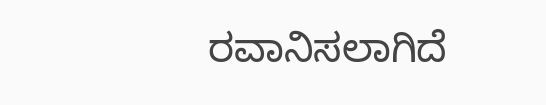ರವಾನಿಸಲಾಗಿದೆ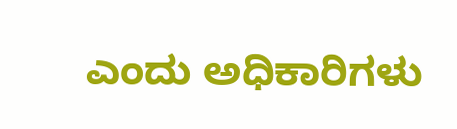ಎಂದು ಅಧಿಕಾರಿಗಳು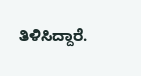ತಿಳಿಸಿದ್ದಾರೆ.